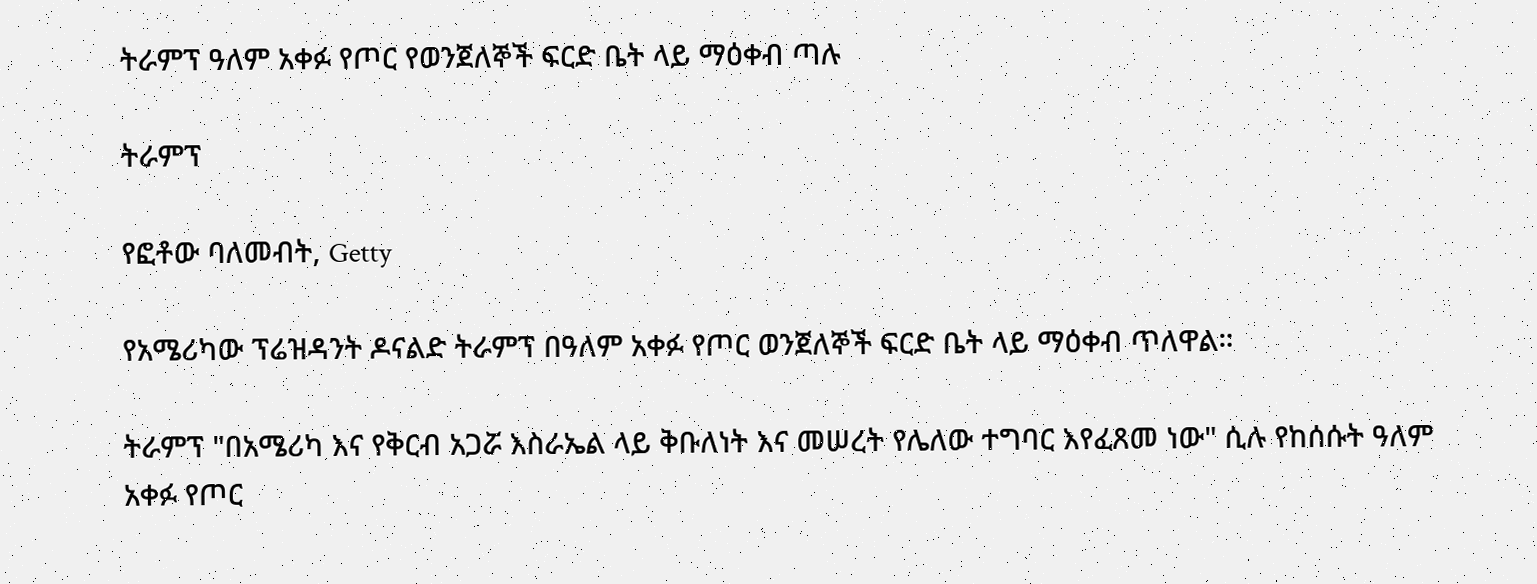ትራምፕ ዓለም አቀፉ የጦር የወንጀለኞች ፍርድ ቤት ላይ ማዕቀብ ጣሉ

ትራምፕ

የፎቶው ባለመብት, Getty

የአሜሪካው ፕሬዝዳንት ዶናልድ ትራምፕ በዓለም አቀፉ የጦር ወንጀለኞች ፍርድ ቤት ላይ ማዕቀብ ጥለዋል።

ትራምፕ "በአሜሪካ እና የቅርብ አጋሯ እስራኤል ላይ ቅቡለነት እና መሠረት የሌለው ተግባር እየፈጸመ ነው" ሲሉ የከሰሱት ዓለም አቀፉ የጦር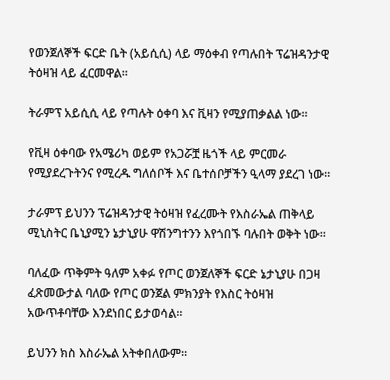የወንጀለኞች ፍርድ ቤት (አይሲሲ) ላይ ማዕቀብ የጣሉበት ፕሬዝዳንታዊ ትዕዛዝ ላይ ፈርመዋል።

ትራምፕ አይሲሲ ላይ የጣሉት ዕቀባ እና ቪዛን የሚያጠቃልል ነው።

የቪዛ ዕቀባው የአሜሪካ ወይም የአጋሯቿ ዜጎች ላይ ምርመራ የሚያደረጉትንና የሚረዱ ግለሰቦች እና ቤተሰቦቻችን ዒላማ ያደረገ ነው።

ታራምፕ ይህንን ፕሬዝዳንታዊ ትዕዛዝ የፈረሙት የእስራኤል ጠቅላይ ሚኒስትር ቤኒያሚን ኔታኒያሁ ዋሽንግተንን እየጎበኙ ባሉበት ወቅት ነው።

ባለፈው ጥቅምት ዓለም አቀፉ የጦር ወንጀለኞች ፍርድ ኔታኒያሁ በጋዛ ፈጽመውታል ባለው የጦር ወንጀል ምክንያት የእስር ትዕዛዝ አውጥቶባቸው እንደነበር ይታወሳል።

ይህንን ክስ እስራኤል አትቀበለውም።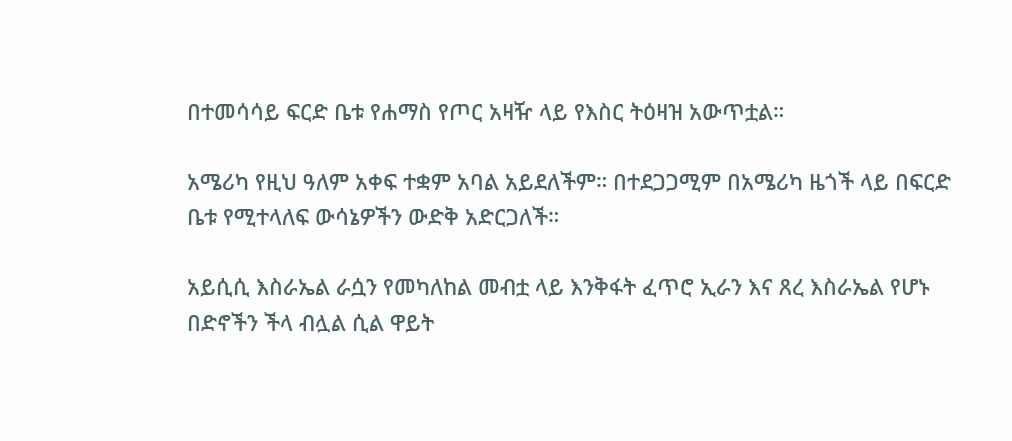በተመሳሳይ ፍርድ ቤቱ የሐማስ የጦር አዛዥ ላይ የእስር ትዕዛዝ አውጥቷል።

አሜሪካ የዚህ ዓለም አቀፍ ተቋም አባል አይደለችም። በተደጋጋሚም በአሜሪካ ዜጎች ላይ በፍርድ ቤቱ የሚተላለፍ ውሳኔዎችን ውድቅ አድርጋለች።

አይሲሲ እስራኤል ራሷን የመካለከል መብቷ ላይ እንቅፋት ፈጥሮ ኢራን እና ጸረ እስራኤል የሆኑ በድኖችን ችላ ብሏል ሲል ዋይት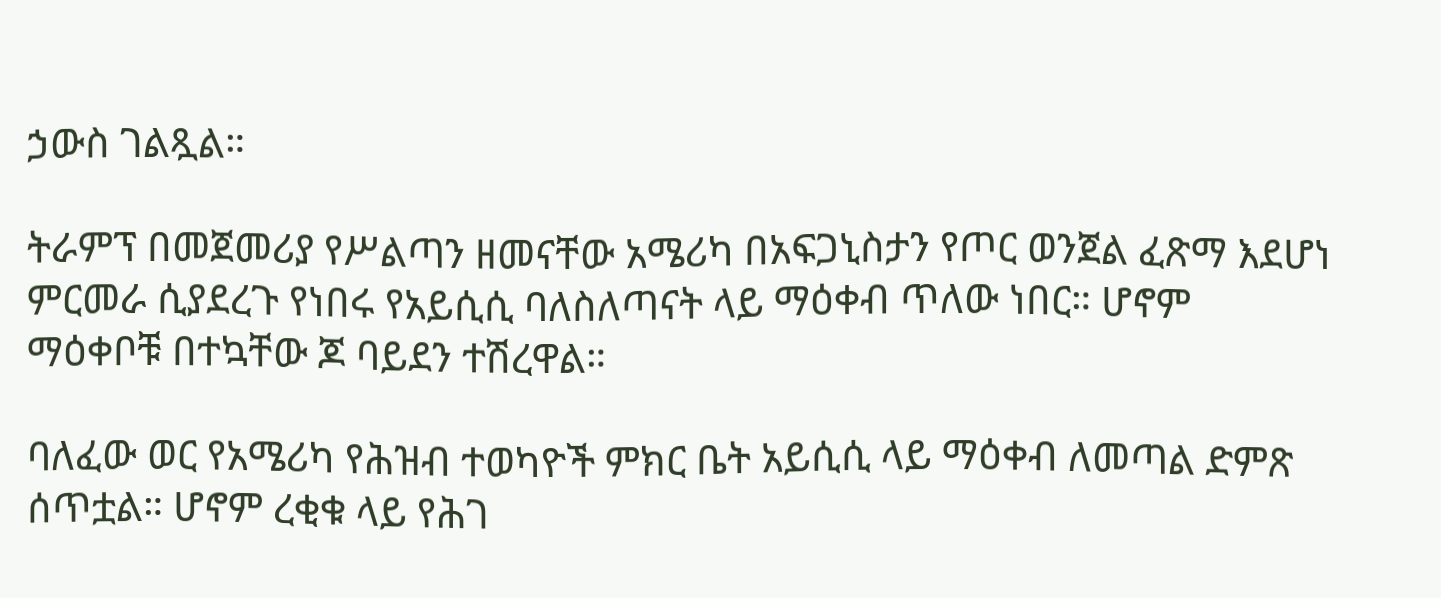ኃውስ ገልጿል።

ትራምፕ በመጀመሪያ የሥልጣን ዘመናቸው አሜሪካ በአፍጋኒስታን የጦር ወንጀል ፈጽማ እደሆነ ምርመራ ሲያደረጉ የነበሩ የአይሲሲ ባለስለጣናት ላይ ማዕቀብ ጥለው ነበር። ሆኖም ማዕቀቦቹ በተኳቸው ጆ ባይደን ተሽረዋል።

ባለፈው ወር የአሜሪካ የሕዝብ ተወካዮች ምክር ቤት አይሲሲ ላይ ማዕቀብ ለመጣል ድምጽ ሰጥቷል። ሆኖም ረቂቁ ላይ የሕገ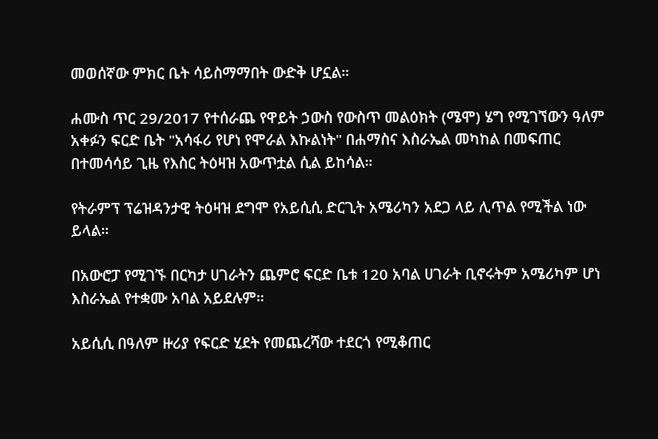መወሰኛው ምክር ቤት ሳይስማማበት ውድቅ ሆኗል።

ሐሙስ ጥር 29/2017 የተሰራጨ የዋይት ኃውስ የውስጥ መልዕክት (ሜሞ) ሄግ የሚገኘውን ዓለም አቀፉን ፍርድ ቤት "አሳፋሪ የሆነ የሞራል እኩልነት" በሐማስና እስራኤል መካከል በመፍጠር በተመሳሳይ ጊዜ የእስር ትዕዛዝ አውጥቷል ሲል ይከሳል።

የትራምፕ ፕሬዝዳንታዊ ትዕዛዝ ደግሞ የአይሲሲ ድርጊት አሜሪካን አደጋ ላይ ሊጥል የሚችል ነው ይላል።

በአውሮፓ የሚገኙ በርካታ ሀገራትን ጨምሮ ፍርድ ቤቱ 120 አባል ሀገራት ቢኖሩትም አሜሪካም ሆነ እስራኤል የተቋሙ አባል አይደሉም።

አይሲሲ በዓለም ዙሪያ የፍርድ ሂደት የመጨረሻው ተደርጎ የሚቆጠር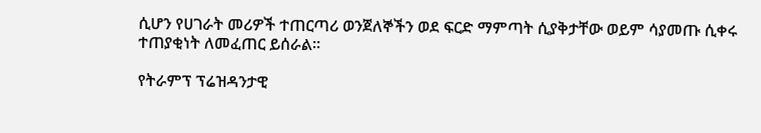ሲሆን የሀገራት መሪዎች ተጠርጣሪ ወንጀለኞችን ወደ ፍርድ ማምጣት ሲያቅታቸው ወይም ሳያመጡ ሲቀሩ ተጠያቂነት ለመፈጠር ይሰራል።

የትራምፕ ፕሬዝዳንታዊ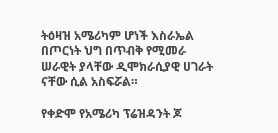ትዕዛዝ አሜሪካም ሆነች እስራኤል በጦርነት ህግ በጥብቅ የሚመራ ሠራዊት ያላቸው ዲሞክራሲያዊ ሀገራት ናቸው ሲል አስፍሯል።

የቀድሞ የአሜሪካ ፕሬዝዳንት ጆ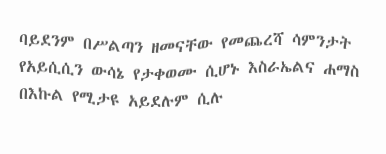ባይደንም በሥልጣን ዘመናቸው የመጨረሻ ሳምንታት የአይሲሲን ውሳኔ የታቀወሙ ሲሆኑ እስራኤልና ሐማስ በእኩል የሚታዩ አይደሉም ሲሉ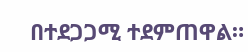በተደጋጋሚ ተደምጠዋል።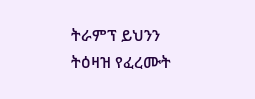ትራምፕ ይህንን ትዕዛዝ የፈረሙት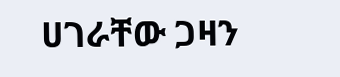ሀገራቸው ጋዛን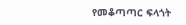የመቆጣጣር ፍላጎት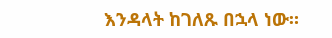እንዳላት ከገለጹ በኋላ ነው።